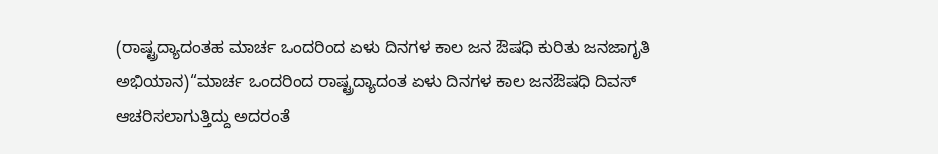(ರಾಷ್ಟ್ರದ್ಯಾದಂತಹ ಮಾರ್ಚ ಒಂದರಿಂದ ಏಳು ದಿನಗಳ ಕಾಲ ಜನ ಔಷಧಿ ಕುರಿತು ಜನಜಾಗೃತಿ ಅಭಿಯಾನ)“ಮಾರ್ಚ ಒಂದರಿಂದ ರಾಷ್ಟ್ರದ್ಯಾದಂತ ಏಳು ದಿನಗಳ ಕಾಲ ಜನಔಷಧಿ ದಿವಸ್ ಆಚರಿಸಲಾಗುತ್ತಿದ್ದು ಅದರಂತೆ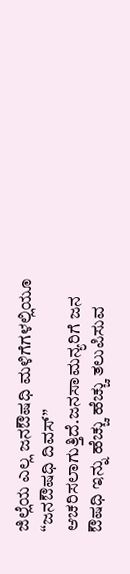ಜಿಲ್ಲೆಯ ಎಲ್ಲ ಜನಔಷಧಿ ಮಳಿಗೆಗಳಲ್ಲಿಯೂ “ಜನಔಷಧಿ ದಿವಸ್” ಆಚರಿಸಲಾಗುತ್ತಿದೆ.ಜನಸಾಮನ್ಯರಿಗೆ ಜನ ಔಷಧಿ ಇನ್ನು ಹೆಚ್ಚು ಹೆಚ್ಚು ತಲುಪಿಸುವ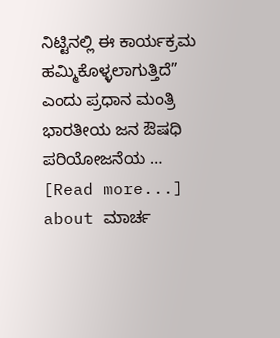ನಿಟ್ಟಿನಲ್ಲಿ ಈ ಕಾರ್ಯಕ್ರಮ ಹಮ್ಮಿಕೊಳ್ಳಲಾಗುತ್ತಿದೆ” ಎಂದು ಪ್ರಧಾನ ಮಂತ್ರಿ ಭಾರತೀಯ ಜನ ಔಷಧಿ ಪರಿಯೋಜನೆಯ … [Read more...] about ಮಾರ್ಚ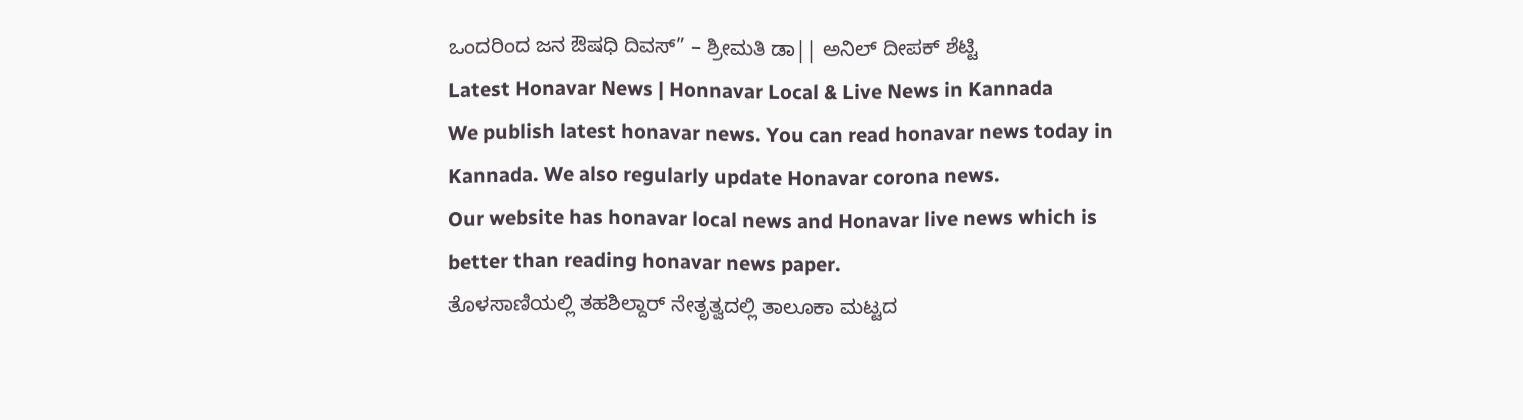ಒಂದರಿಂದ ಜನ ಔಷಧಿ ದಿವಸ್” – ಶ್ರೀಮತಿ ಡಾ|| ಅನಿಲ್ ದೀಪಕ್ ಶೆಟ್ಟಿ
Latest Honavar News | Honnavar Local & Live News in Kannada
We publish latest honavar news. You can read honavar news today in Kannada. We also regularly update Honavar corona news.
Our website has honavar local news and Honavar live news which is better than reading honavar news paper.
ತೊಳಸಾಣಿಯಲ್ಲಿ ತಹಶಿಲ್ದಾರ್ ನೇತೃತ್ವದಲ್ಲಿ ತಾಲೂಕಾ ಮಟ್ಟದ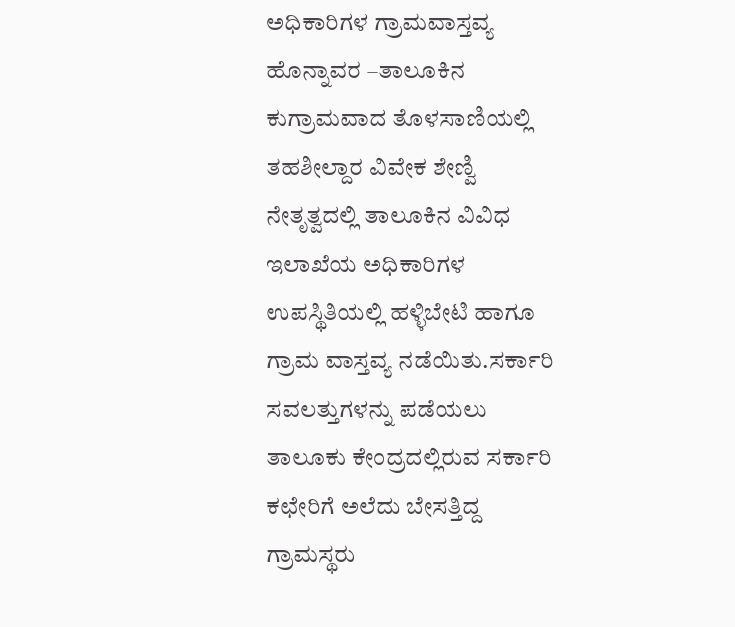ಅಧಿಕಾರಿಗಳ ಗ್ರಾಮವಾಸ್ತವ್ಯ
ಹೊನ್ನಾವರ –ತಾಲೂಕಿನ ಕುಗ್ರಾಮವಾದ ತೊಳಸಾಣಿಯಲ್ಲಿ ತಹಶೀಲ್ದಾರ ವಿವೇಕ ಶೇಣ್ವಿ ನೇತೃತ್ವದಲ್ಲಿ ತಾಲೂಕಿನ ವಿವಿಧ ಇಲಾಖೆಯ ಅಧಿಕಾರಿಗಳ ಉಪಸ್ಥಿತಿಯಲ್ಲಿ ಹಳ್ಳಿಬೇಟಿ ಹಾಗೂ ಗ್ರಾಮ ವಾಸ್ತವ್ಯ ನಡೆಯಿತು.ಸರ್ಕಾರಿ ಸವಲತ್ತುಗಳನ್ನು ಪಡೆಯಲು ತಾಲೂಕು ಕೇಂದ್ರದಲ್ಲಿರುವ ಸರ್ಕಾರಿ ಕಛೇರಿಗೆ ಅಲೆದು ಬೇಸತ್ತಿದ್ದ ಗ್ರಾಮಸ್ಥರು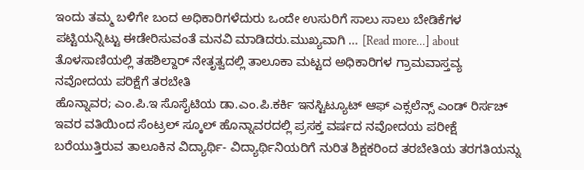ಇಂದು ತಮ್ಮ ಬಳಿಗೇ ಬಂದ ಅಧಿಕಾರಿಗಳೆದುರು ಒಂದೇ ಉಸುರಿಗೆ ಸಾಲು ಸಾಲು ಬೇಡಿಕೆಗಳ ಪಟ್ಟಿಯನ್ನಿಟ್ಟು ಈಡೇರಿಸುವಂತೆ ಮನವಿ ಮಾಡಿದರು.ಮುಖ್ಯವಾಗಿ … [Read more...] about ತೊಳಸಾಣಿಯಲ್ಲಿ ತಹಶಿಲ್ದಾರ್ ನೇತೃತ್ವದಲ್ಲಿ ತಾಲೂಕಾ ಮಟ್ಟದ ಅಧಿಕಾರಿಗಳ ಗ್ರಾಮವಾಸ್ತವ್ಯ
ನವೋದಯ ಪರಿಕ್ಷೆಗೆ ತರಬೇತಿ
ಹೊನ್ನಾವರ; ಎಂ.ಪಿ.ಇ ಸೊಸೈಟಿಯ ಡಾ.ಎಂ.ಪಿ.ಕರ್ಕಿ ಇನಸ್ಟಿಟ್ಯೂಟ್ ಆಫ್ ಎಕ್ಸಲೆನ್ಸ್ ಎಂಡ್ ರಿರ್ಸಚ್ ಇವರ ವತಿಯಿಂದ ಸೆಂಟ್ರಲ್ ಸ್ಕೂಲ್ ಹೊನ್ನಾವರದಲ್ಲಿ ಪ್ರಸಕ್ತ ವರ್ಷದ ನವೋದಯ ಪರೀಕ್ಷೆ ಬರೆಯುತ್ತಿರುವ ತಾಲೂಕಿನ ವಿದ್ಯಾರ್ಥಿ- ವಿದ್ಯಾರ್ಥಿನಿಯರಿಗೆ ನುರಿತ ಶಿಕ್ಷಕರಿಂದ ತರಬೇತಿಯ ತರಗತಿಯನ್ನು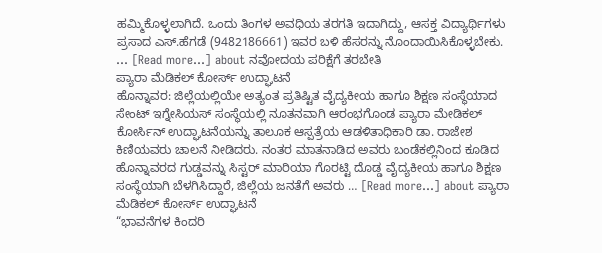ಹಮ್ಮಿಕೊಳ್ಳಲಾಗಿದೆ. ಒಂದು ತಿಂಗಳ ಅವಧಿಯ ತರಗತಿ ಇದಾಗಿದ್ದು, ಆಸಕ್ತ ವಿದ್ಯಾರ್ಥಿಗಳು ಪ್ರಸಾದ ಎಸ್.ಹೆಗಡೆ (9482186661) ಇವರ ಬಳಿ ಹೆಸರನ್ನು ನೊಂದಾಯಿಸಿಕೊಳ್ಳಬೇಕು. … [Read more...] about ನವೋದಯ ಪರಿಕ್ಷೆಗೆ ತರಬೇತಿ
ಪ್ಯಾರಾ ಮೆಡಿಕಲ್ ಕೋರ್ಸ್ ಉದ್ಘಾಟನೆ
ಹೊನ್ನಾವರ: ಜಿಲ್ಲೆಯಲ್ಲಿಯೇ ಅತ್ಯಂತ ಪ್ರತಿಷ್ಟಿತ ವೈದ್ಯಕೀಯ ಹಾಗೂ ಶಿಕ್ಷಣ ಸಂಸ್ಥೆಯಾದ ಸೇಂಟ್ ಇಗ್ನೇಸಿಯಸ್ ಸಂಸ್ಥೆಯಲ್ಲಿ ನೂತನವಾಗಿ ಆರಂಭಗೊಂಡ ಪ್ಯಾರಾ ಮೇಡಿಕಲ್ ಕೋರ್ಸಿನ್ ಉದ್ಘಾಟನೆಯನ್ನು ತಾಲೂಕ ಆಸ್ಪತ್ರೆಯ ಆಡಳಿತಾಧಿಕಾರಿ ಡಾ. ರಾಜೇಶ ಕಿಣಿಯವರು ಚಾಲನೆ ನೀಡಿದರು. ನಂತರ ಮಾತನಾಡಿದ ಅವರು ಬಂಡೆಕಲ್ಲಿನಿಂದ ಕೂಡಿದ ಹೊನ್ನಾವರದ ಗುಡ್ಡವನ್ನು ಸಿಸ್ಟರ್ ಮಾರಿಯಾ ಗೊರಟ್ಟಿ ದೊಡ್ಡ ವೈದ್ಯಕೀಯ ಹಾಗೂ ಶಿಕ್ಷಣ ಸಂಸ್ಥೆಯಾಗಿ ಬೆಳಗಿಸಿದ್ದಾರೆ, ಜಿಲ್ಲೆಯ ಜನತೆಗೆ ಅವರು … [Read more...] about ಪ್ಯಾರಾ ಮೆಡಿಕಲ್ ಕೋರ್ಸ್ ಉದ್ಘಾಟನೆ
“ಭಾವನೆಗಳ ಕಿಂದರಿ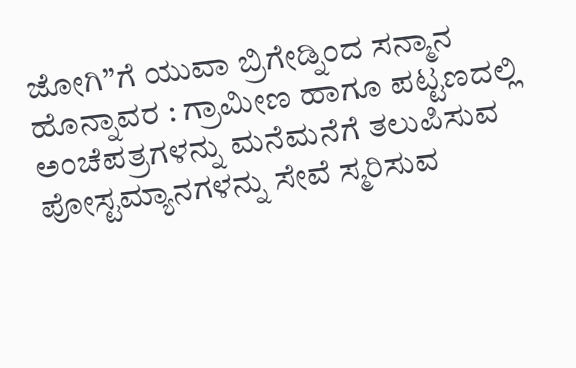ಜೋಗಿ”ಗೆ ಯುವಾ ಬ್ರಿಗೇಡ್ನಿಂದ ಸನ್ಮಾನ
ಹೊನ್ನಾವರ : ಗ್ರಾಮೀಣ ಹಾಗೂ ಪಟ್ಟಣದಲ್ಲಿ ಅಂಚೆಪತ್ರಗಳನ್ನು ಮನೆಮನೆಗೆ ತಲುಪಿಸುವ ಪೋಸ್ಟಮ್ಯಾನಗಳನ್ನು ಸೇವೆ ಸ್ಮರಿಸುವ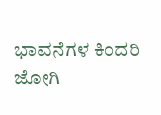ಭಾವನೆಗಳ ಕಿಂದರಿ ಜೋಗಿ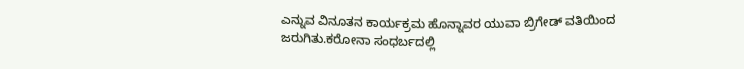ಎನ್ನುವ ವಿನೂತನ ಕಾರ್ಯಕ್ರಮ ಹೊನ್ನಾವರ ಯುವಾ ಬ್ರಿಗೇಡ್ ವತಿಯಿಂದ ಜರುಗಿತು.ಕರೋನಾ ಸಂಧರ್ಬದಲ್ಲಿ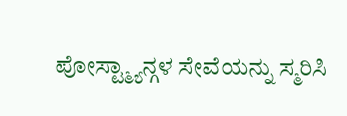ಪೋಸ್ಟ್ಮ್ಯಾನ್ಗಳ ಸೇವೆಯನ್ನು ಸ್ಮರಿಸಿ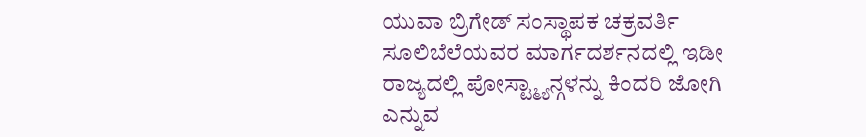ಯುವಾ ಬ್ರಿಗೇಡ್ ಸಂಸ್ಥಾಪಕ ಚಕ್ರವರ್ತಿ ಸೂಲಿಬೆಲೆಯವರ ಮಾರ್ಗದರ್ಶನದಲ್ಲಿ ಇಡೀ ರಾಜ್ಯದಲ್ಲಿ ಪೋಸ್ಟ್ಮ್ಯಾನ್ಗಳನ್ನು ಕಿಂದರಿ ಜೋಗಿ ಎನ್ನುವ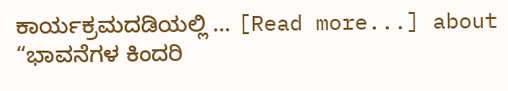ಕಾರ್ಯಕ್ರಮದಡಿಯಲ್ಲಿ … [Read more...] about “ಭಾವನೆಗಳ ಕಿಂದರಿ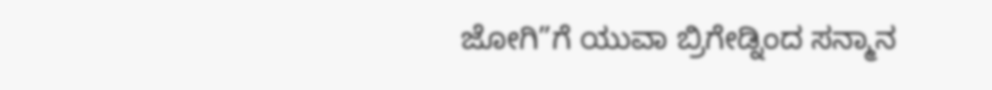ಜೋಗಿ”ಗೆ ಯುವಾ ಬ್ರಿಗೇಡ್ನಿಂದ ಸನ್ಮಾನ